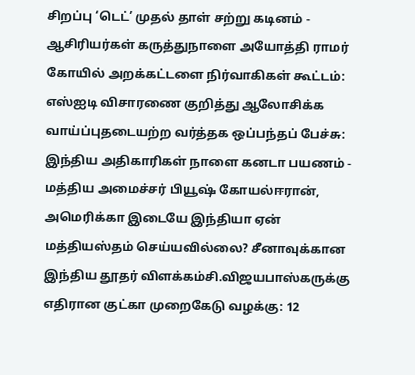சிறப்பு ‘டெட்’ முதல் தாள் சற்று கடினம் - ஆசிரியர்கள் கருத்துநாளை அயோத்தி ராமர் கோயில் அறக்கட்டளை நிர்வாகிகள் கூட்டம்: எஸ்ஐடி விசாரணை குறித்து ஆலோசிக்க வாய்ப்புதடையற்ற வர்த்தக ஒப்பந்தப் பேச்சு: இந்திய அதிகாரிகள் நாளை கனடா பயணம் - மத்திய அமைச்சர் பியூஷ் கோயல்ஈரான், அமெரிக்கா இடையே இந்தியா ஏன் மத்தியஸ்தம் செய்யவில்லை? சீனாவுக்கான இந்திய தூதர் விளக்கம்சி.விஜயபாஸ்கருக்கு எதிரான குட்கா முறைகேடு வழக்கு: 12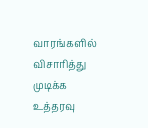வாரங்களில் விசாரித்து முடிக்க உத்தரவு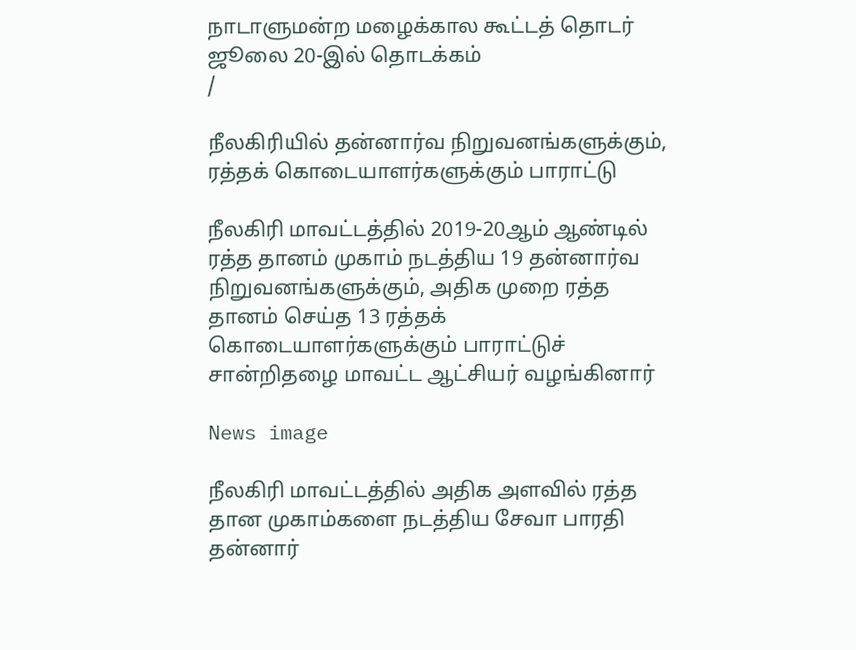நாடாளுமன்ற மழைக்கால கூட்டத் தொடர் ஜூலை 20-இல் தொடக்கம்
/

நீலகிரியில் தன்னார்வ நிறுவனங்களுக்கும், ரத்தக் கொடையாளர்களுக்கும் பாராட்டு

நீலகிரி மாவட்டத்தில் 2019-20ஆம் ஆண்டில் ரத்த தானம் முகாம் நடத்திய 19 தன்னார்வ நிறுவனங்களுக்கும், அதிக முறை ரத்த தானம் செய்த 13 ரத்தக் கொடையாளர்களுக்கும் பாராட்டுச் சான்றிதழை மாவட்ட ஆட்சியர் வழங்கினார்

News image

நீலகிரி மாவட்டத்தில் அதிக அளவில் ரத்த தான முகாம்களை நடத்திய சேவா பாரதி தன்னார்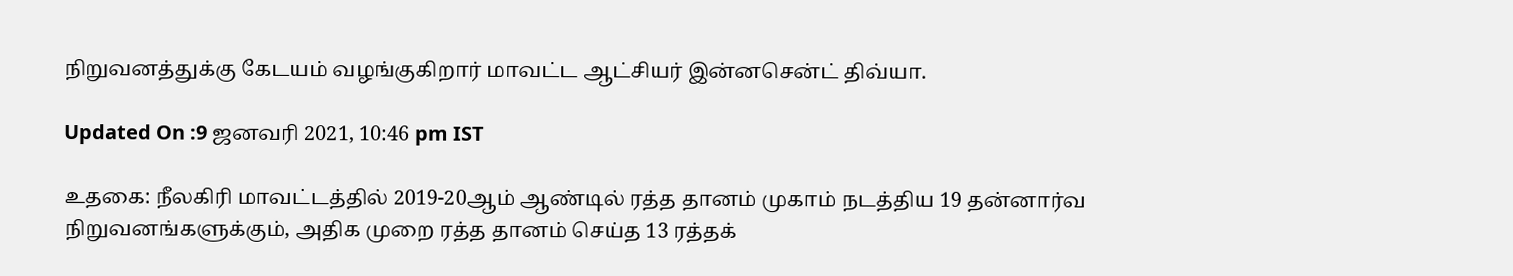நிறுவனத்துக்கு கேடயம் வழங்குகிறார் மாவட்ட ஆட்சியர் இன்னசென்ட் திவ்யா.

Updated On :9 ஜனவரி 2021, 10:46 pm IST

உதகை: நீலகிரி மாவட்டத்தில் 2019-20ஆம் ஆண்டில் ரத்த தானம் முகாம் நடத்திய 19 தன்னார்வ நிறுவனங்களுக்கும், அதிக முறை ரத்த தானம் செய்த 13 ரத்தக்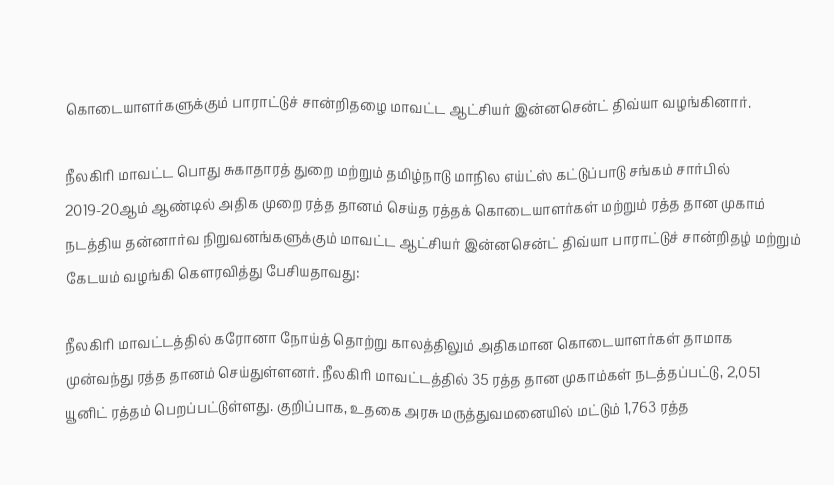கொடையாளர்களுக்கும் பாராட்டுச் சான்றிதழை மாவட்ட ஆட்சியர் இன்னசென்ட் திவ்யா வழங்கினார்.

நீலகிரி மாவட்ட பொது சுகாதாரத் துறை மற்றும் தமிழ்நாடு மாநில எய்ட்ஸ் கட்டுப்பாடு சங்கம் சார்பில் 2019-20ஆம் ஆண்டில் அதிக முறை ரத்த தானம் செய்த ரத்தக் கொடையாளர்கள் மற்றும் ரத்த தான முகாம் நடத்திய தன்னார்வ நிறுவனங்களுக்கும் மாவட்ட ஆட்சியர் இன்னசென்ட் திவ்யா பாராட்டுச் சான்றிதழ் மற்றும் கேடயம் வழங்கி கெளரவித்து பேசியதாவது:

நீலகிரி மாவட்டத்தில் கரோனா நோய்த் தொற்று காலத்திலும் அதிகமான கொடையாளர்கள் தாமாக முன்வந்து ரத்த தானம் செய்துள்ளனர். நீலகிரி மாவட்டத்தில் 35 ரத்த தான முகாம்கள் நடத்தப்பட்டு, 2,051 யூனிட் ரத்தம் பெறப்பட்டுள்ளது. குறிப்பாக, உதகை அரசு மருத்துவமனையில் மட்டும் 1,763 ரத்த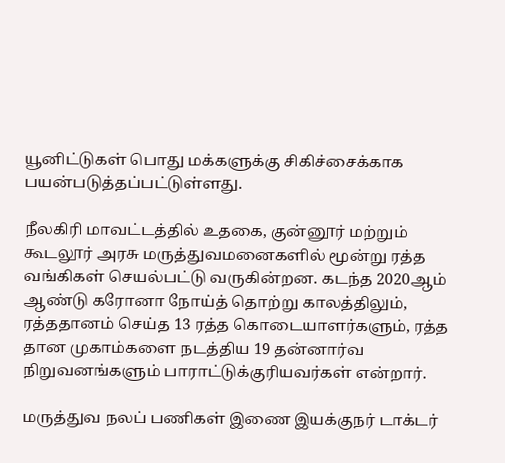யூனிட்டுகள் பொது மக்களுக்கு சிகிச்சைக்காக பயன்படுத்தப்பட்டுள்ளது.

நீலகிரி மாவட்டத்தில் உதகை, குன்னூர் மற்றும் கூடலூர் அரசு மருத்துவமனைகளில் மூன்று ரத்த வங்கிகள் செயல்பட்டு வருகின்றன. கடந்த 2020ஆம் ஆண்டு கரோனா நோய்த் தொற்று காலத்திலும், ரத்ததானம் செய்த 13 ரத்த கொடையாளர்களும், ரத்த தான முகாம்களை நடத்திய 19 தன்னார்வ நிறுவனங்களும் பாராட்டுக்குரியவர்கள் என்றார்.

மருத்துவ நலப் பணிகள் இணை இயக்குநர் டாக்டர்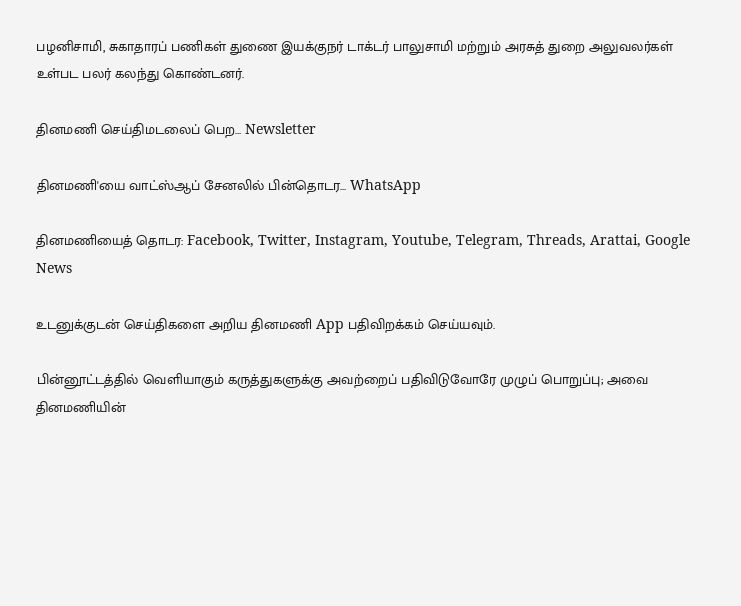பழனிசாமி, சுகாதாரப் பணிகள் துணை இயக்குநர் டாக்டர் பாலுசாமி மற்றும் அரசுத் துறை அலுவலர்கள் உள்பட பலர் கலந்து கொண்டனர்.

தினமணி செய்திமடலைப் பெற... Newsletter

தினமணி'யை வாட்ஸ்ஆப் சேனலில் பின்தொடர... WhatsApp

தினமணியைத் தொடர: Facebook, Twitter, Instagram, Youtube, Telegram, Threads, Arattai, Google News

உடனுக்குடன் செய்திகளை அறிய தினமணி App பதிவிறக்கம் செய்யவும்.

பின்னூட்டத்தில் வெளியாகும் கருத்துகளுக்கு அவற்றைப் பதிவிடுவோரே முழுப் பொறுப்பு; அவை தினமணியின்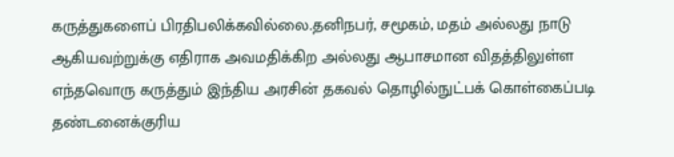கருத்துகளைப் பிரதிபலிக்கவில்லை.தனிநபர், சமூகம், மதம் அல்லது நாடு ஆகியவற்றுக்கு எதிராக அவமதிக்கிற அல்லது ஆபாசமான விதத்திலுள்ள எந்தவொரு கருத்தும் இந்திய அரசின் தகவல் தொழில்நுட்பக் கொள்கைப்படி தண்டனைக்குரிய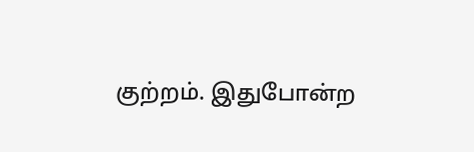குற்றம். இதுபோன்ற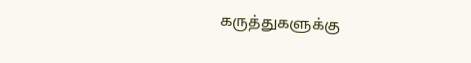கருத்துகளுக்கு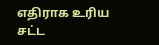எதிராக உரிய சட்ட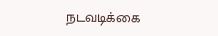நடவடிக்கை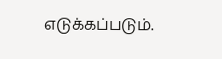எடுக்கப்படும்.